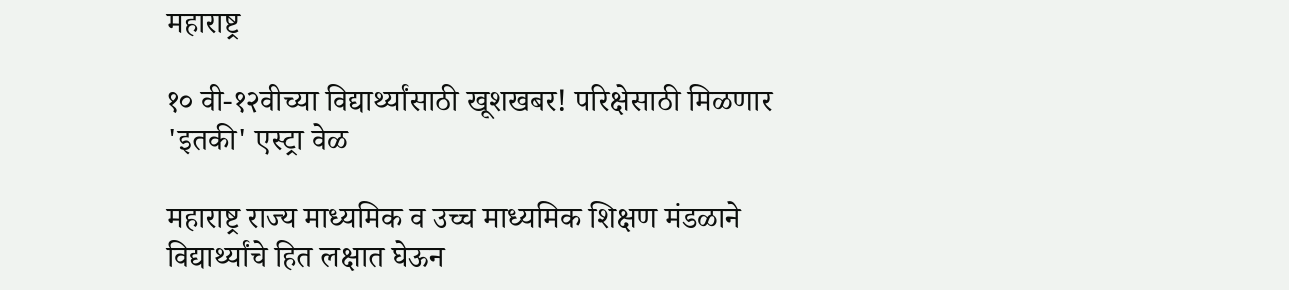महाराष्ट्र

१० वी-१२वीच्या विद्यार्थ्यांसाठी खूशखबर! परिक्षेसाठी मिळणार 'इतकी' एस्ट्रा वेळ

महाराष्ट्र राज्य माध्यमिक व उच्च माध्यमिक शिक्षण मंडळाने विद्यार्थ्यांचे हित लक्षात घेऊन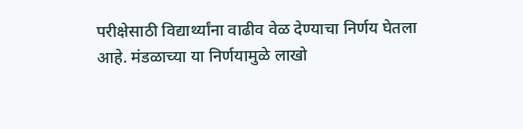परीक्षेसाठी विद्यार्थ्यांना वाढीव वेळ देण्याचा निर्णय घेतला आहे. मंडळाच्या या निर्णयामुळे लाखो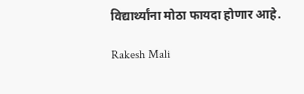विद्यार्थ्यांना मोठा फायदा होणार आहे.

Rakesh Mali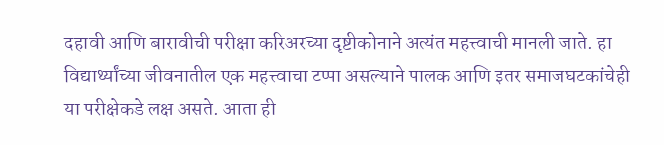दहावी आणि बारावीची परीक्षा करिअरच्या दृष्टीकोनाने अत्यंत महत्त्वाची मानली जाते. हा विद्यार्थ्यांच्या जीवनातील एक महत्त्वाचा टप्पा असल्याने पालक आणि इतर समाजघटकांचेही या परीक्षेकडे लक्ष असते. आता ही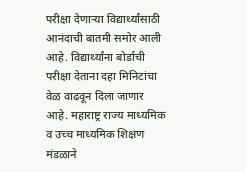परीक्षा देणाऱ्या विद्यार्थ्यांसाठी आनंदाची बातमी समोर आली आहे. विद्यार्थ्यांना बोर्डाची परीक्षा देताना दहा मिनिटांचा वेळ वाढवून दिला जाणार आहे. महाराष्ट्र राज्य माध्यमिक व उच्च माध्यमिक शिक्षण मंडळाने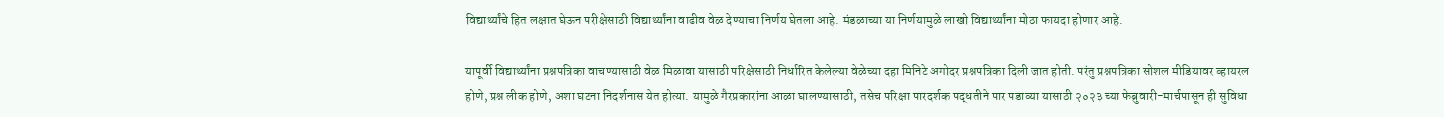विद्यार्थ्यांचे हित लक्षात घेऊन परीक्षेसाठी विद्यार्थ्यांना वाढीव वेळ देण्याचा निर्णय घेतला आहे. मंडळाच्या या निर्णयामुळे लाखो विद्यार्थ्यांना मोठा फायदा होणार आहे.

यापूर्वी विद्यार्थ्यांना प्रश्नपत्रिका वाचण्यासाठी वेळ मिळावा यासाठी परिक्षेसाठी निर्धारित केलेल्या वेळेच्या दहा मिनिटे अगोदर प्रश्नपत्रिका दिली जात होती. परंतु प्रश्नपत्रिका सोशल मीडियावर व्हायरल होणे, प्रश्न लीक होणे, अशा घटना निदर्शनास येत होत्या. यामुळे गैरप्रकारांना आळा घालण्यासाठी, तसेच परिक्षा पारदर्शक पद्धतीने पार पडाव्या यासाठी २०२३ च्या फेब्रुवारी-मार्चपासून ही सुविधा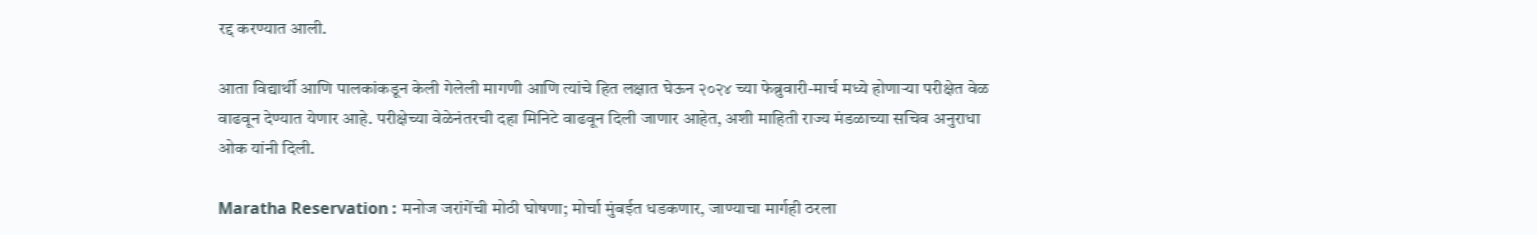रद्द करण्यात आली.

आता विद्यार्थी आणि पालकांकडून केली गेलेली मागणी आणि त्यांचे हित लक्षात घेऊन २०२४ च्या फेब्रुवारी-मार्च मध्ये होणाऱ्या परीक्षेत वेळ वाढवून देण्यात येणार आहे. परीक्षेच्या वेळेनंतरची दहा मिनिटे वाढवून दिली जाणार आहेत, अशी माहिती राज्य मंडळाच्या सचिव अनुराधा ओक यांनी दिली.

Maratha Reservation : मनोज जरांगेंची मोठी घोषणा; मोर्चा मुंबईत धडकणार, जाण्याचा मार्गही ठरला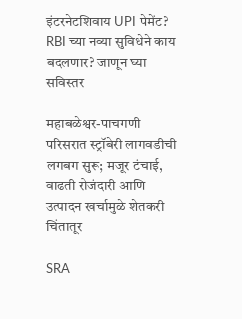इंटरनेटशिवाय UPI पेमेंट? RBI च्या नव्या सुविधेने काय बदलणार? जाणून घ्या सविस्तर

महाबळेश्वर-पाचगणी परिसरात स्ट्रॉबेरी लागवडीची लगबग सुरू; मजूर टंचाई, वाढती रोजंदारी आणि उत्पादन खर्चामुळे शेतकरी चिंतातूर

SRA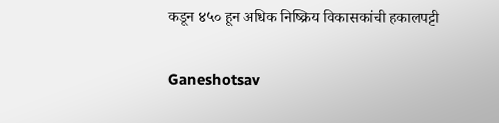कडून ४५० हून अधिक निष्क्रिय विकासकांची हकालपट्टी

Ganeshotsav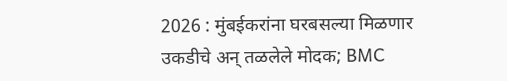2026 : मुंबईकरांना घरबसल्या मिळणार उकडीचे अन् तळलेले मोदक; BMC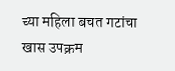च्या महिला बचत गटांचा खास उपक्रम